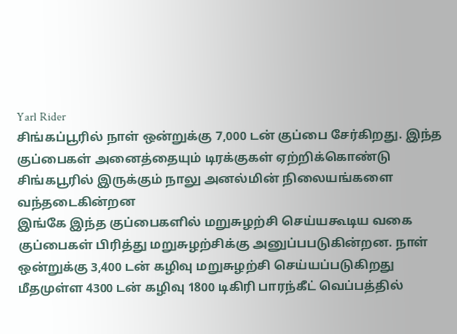Yarl Rider
சிங்கப்பூரில் நாள் ஒன்றுக்கு 7,000 டன் குப்பை சேர்கிறது. இந்த குப்பைகள் அனைத்தையும் டிரக்குகள் ஏற்றிக்கொண்டு சிங்கபூரில் இருக்கும் நாலு அனல்மின் நிலையங்களை வந்தடைகின்றன
இங்கே இந்த குப்பைகளில் மறுசுழற்சி செய்யகூடிய வகை குப்பைகள் பிரித்து மறுசுழற்சிக்கு அனுப்பபடுகின்றன. நாள் ஒன்றுக்கு 3,400 டன் கழிவு மறுசுழற்சி செய்யப்படுகிறது
மீதமுள்ள 4300 டன் கழிவு 1800 டிகிரி பாரந்கீட் வெப்பத்தில்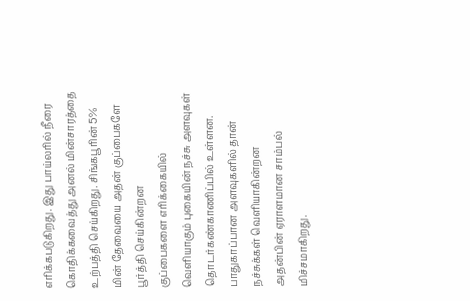எரிக்கபடுகிறது. இது பாய்லரில் நீரை கொதிக்கவைத்து அனல் மின்சாரத்தை உற்பத்தி செய்கிறது. சிங்கபூரின் 5% மின் தேவையை அதன் குப்பைகளே பூர்த்தி செய்கின்றன
குப்பைகளை எரிக்கையில் வெளியாகும் புகையின் நச்சு அளவுகள் தொடர்கண்காணிப்பில் உள்ளன. பாதுகாப்பான அளவுகளில் தான் நச்சுக்கள் வெளியாகின்றன
அதன்பின் ஏராளமான சாம்பல் மிச்சமாகிறது.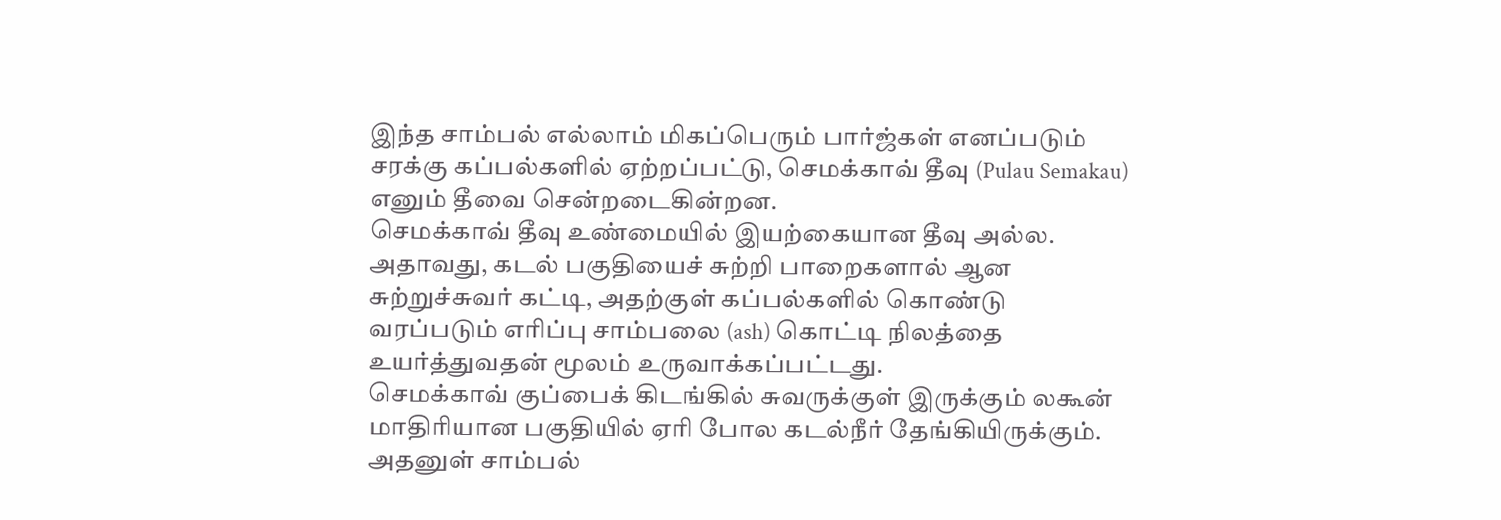இந்த சாம்பல் எல்லாம் மிகப்பெரும் பார்ஜ்கள் எனப்படும் சரக்கு கப்பல்களில் ஏற்றப்பட்டு, செமக்காவ் தீவு (Pulau Semakau) எனும் தீவை சென்றடைகின்றன.
செமக்காவ் தீவு உண்மையில் இயற்கையான தீவு அல்ல. அதாவது, கடல் பகுதியைச் சுற்றி பாறைகளால் ஆன சுற்றுச்சுவர் கட்டி, அதற்குள் கப்பல்களில் கொண்டு வரப்படும் எரிப்பு சாம்பலை (ash) கொட்டி நிலத்தை உயர்த்துவதன் மூலம் உருவாக்கப்பட்டது.
செமக்காவ் குப்பைக் கிடங்கில் சுவருக்குள் இருக்கும் லகூன் மாதிரியான பகுதியில் ஏரி போல கடல்நீர் தேங்கியிருக்கும். அதனுள் சாம்பல்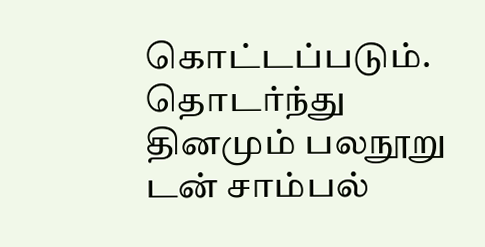கொட்டப்படும். தொடர்ந்து தினமும் பலநூறு டன் சாம்பல்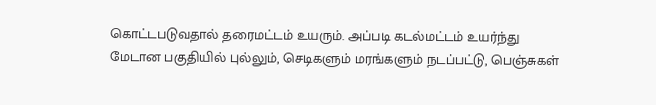கொட்டபடுவதால் தரைமட்டம் உயரும். அப்படி கடல்மட்டம் உயர்ந்து மேடான பகுதியில் புல்லும், செடிகளும் மரங்களும் நடப்பட்டு, பெஞ்சுகள்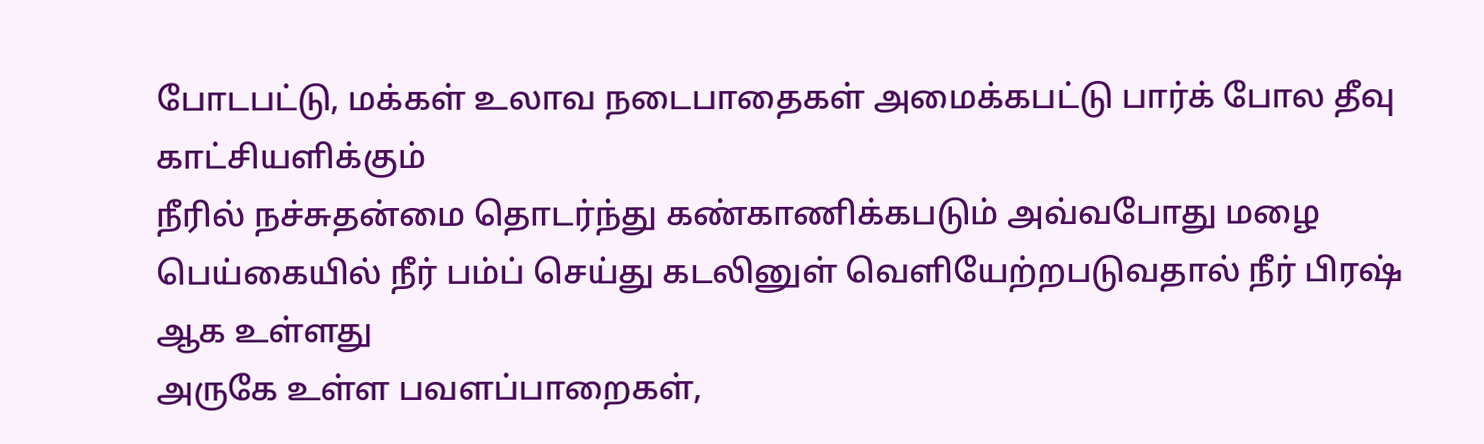போடபட்டு, மக்கள் உலாவ நடைபாதைகள் அமைக்கபட்டு பார்க் போல தீவு காட்சியளிக்கும்
நீரில் நச்சுதன்மை தொடர்ந்து கண்காணிக்கபடும் அவ்வபோது மழை பெய்கையில் நீர் பம்ப் செய்து கடலினுள் வெளியேற்றபடுவதால் நீர் பிரஷ் ஆக உள்ளது
அருகே உள்ள பவளப்பாறைகள்,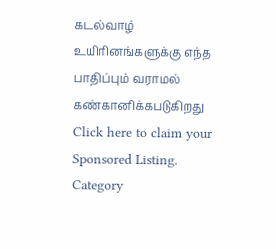கடல்வாழ் உயிரினங்களுக்கு எந்த பாதிப்பும் வராமல் கண்கானிக்கபடுகிறது
Click here to claim your Sponsored Listing.
Category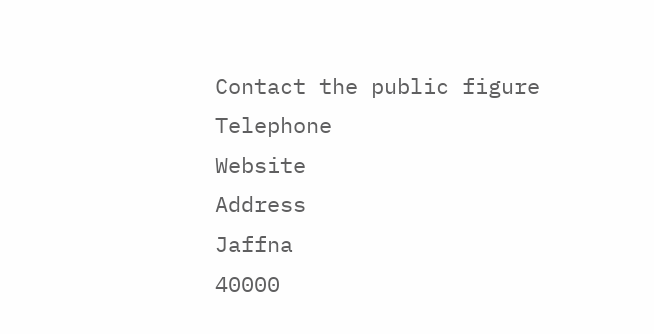Contact the public figure
Telephone
Website
Address
Jaffna
40000